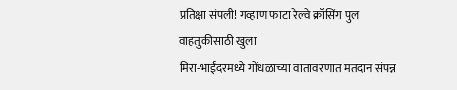प्रतिक्षा संपली! गव्हाण फाटा रेल्वे क्रॉसिंग पुल वाहतुकीसाठी खुला
मिरा-भाईंदरमध्ये गोंधळाच्या वातावरणात मतदान संपन्न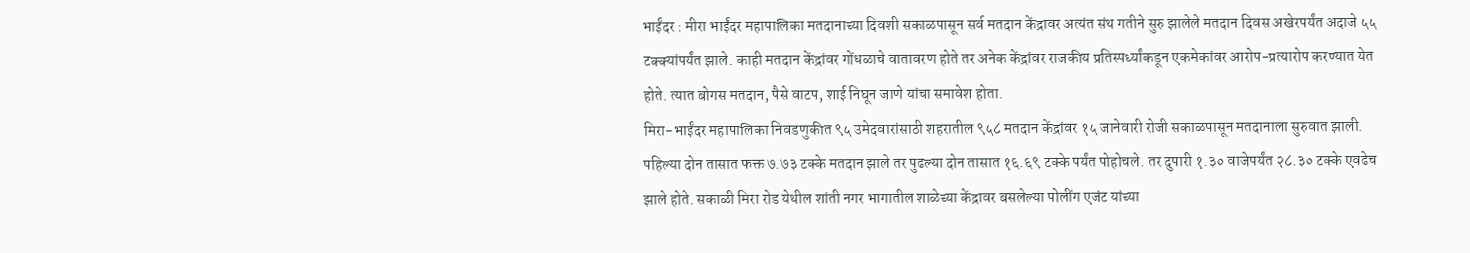भाईंदर : मीरा भाईंदर महापालिका मतदानाच्या दिवशी सकाळपासून सर्व मतदान केंद्रावर अत्यंत संथ गतीने सुरु झालेले मतदान दिवस अखेरपर्यंत अदाजे ५५ टक्क्यांपर्यंत झाले. काही मतदान केंद्रांवर गोंधळाचे वातावरण होते तर अनेक केंद्रांवर राजकीय प्रतिस्पर्ध्यांकडून एकमेकांवर आरोप-प्रत्यारोप करण्यात येत होते. त्यात बोगस मतदान, पैसे वाटप, शाई निघून जाणे यांचा समावेश होता.
मिरा-भाईंदर महापालिका निवडणुकीत ९५ उमेदवारांसाठी शहरातील ९५८ मतदान केंद्रांवर १५ जानेवारी रोजी सकाळपासून मतदानाला सुरुवात झाली. पहिल्या दोन तासात फक्त ७.७३ टक्के मतदान झाले तर पुढल्या दोन तासात १६.६९ टक्के पर्यंत पोहोचले. तर दुपारी १.३० वाजेपर्यंत २८.३० टक्के एवढेच झाले होते. सकाळी मिरा रोड येथील शांती नगर भागातील शाळेच्या केंद्रावर बसलेल्या पोलींग एजंट यांच्या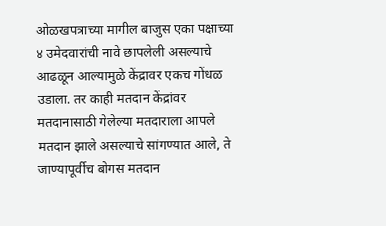ओळखपत्राच्या मागील बाजुस एका पक्षाच्या ४ उमेदवारांची नावे छापलेली असल्याचे आढळून आल्यामुळे केंद्रावर एकच गोंधळ उडाला. तर काही मतदान केंद्रांवर मतदानासाठी गेलेल्या मतदाराला आपले मतदान झाले असल्याचे सांगण्यात आले, ते जाण्यापूर्वीच बोगस मतदान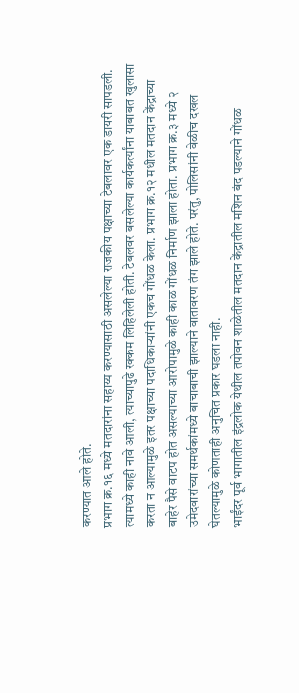करण्यात आले होते.
प्रभाग क्र.१६ मध्ये मतदारांना सहाय्य करण्यासाठी असलेल्या राजकीय पक्षाच्या टेबलावर एक डायरी सापडली. त्यामध्ये काही नावे आली, त्याच्यापुढे रक्कम लिहिलेली होती. टेबलवर बसलेल्या कार्यकर्त्यांना याबाबत खुलासा करता न आल्यामुळे इतर पक्षाच्या पदाधिकाऱ्यांनी एकच गोंधळ केला. प्रभाग क्र.१२ मधील मतदान केंद्राच्या बाहेर पैसे वाटप होत असल्याच्या आरोपामुळे काही काळ गोंधळ निर्माण झाला होता. प्रभाग क्र.३ मध्ये २ उमेदवारांच्या समर्थकांमध्ये बाचाबाची झाल्याने वातावरण तंग झाले होते. परंतु, पोलिसांनी वेळीच दखल घेतल्यामुळे कोणताही अनुचित प्रकार घडला नाही.
भाईंदर पूर्व भागातील इंद्रलोक येथील तपोवन शाळेतील मतदान केंद्रातील मशिन बंद पडल्याने गोंधळ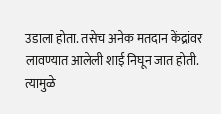उडाला होता. तसेच अनेक मतदान केंद्रांवर लावण्यात आलेली शाई निघून जात होती. त्यामुळे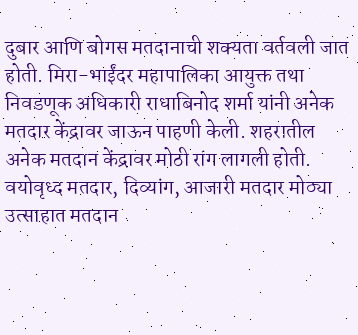दुबार आणि बोगस मतदानाची शक्यता वर्तवली जात होती. मिरा-भाईंदर महापालिका आयुक्त तथा निवडणूक अधिकारी राधाबिनोद शर्मा यांनी अनेक मतदार केंद्रावर जाऊन पाहणी केली. शहरातील अनेक मतदान केंद्रावर मोठी रांग लागली होती. वयोवृध्द मतदार, दिव्यांग, आजारी मतदार मोठ्या उत्साहात मतदान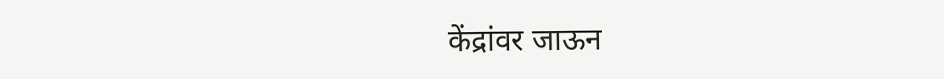केंद्रांवर जाऊन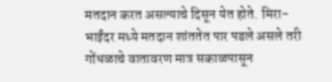मतदान करत असल्याचे दिसून येत होते. मिरा-भाईंदर मध्ये मतदान शांततेत पार पडले असले तरी गोंधळाचे वातावरण मात्र सकाळपासून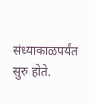संध्याकाळपर्यंत सुरु होते.